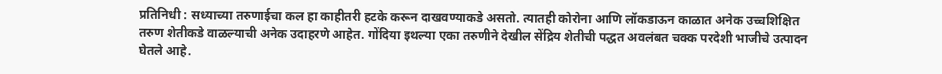प्रतिनिधी : सध्याच्या तरुणाईचा कल हा काहीतरी हटके करून दाखवण्याकडे असतो. त्यातही कोरोना आणि लॉकडाऊन काळात अनेक उच्चशिक्षित तरुण शेतीकडे वाळल्याची अनेक उदाहरणे आहेत. गोंदिया इथल्या एका तरुणीने देखील सेंद्रिय शेतीची पद्धत अवलंबत चक्क परदेशी भाजीचे उत्पादन घेतले आहे.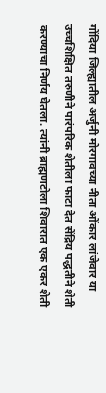गोंदिया जिल्ह्यातील अर्जुनी मोरगावच्या नीता ओंकार लांजेवार या उच्चशिक्षित तरुणीने पारंपरिक शेतीला फाटा देत सेंद्रिय पद्धतीने शेती करण्याचा निर्णय घेतला. त्यांनी ब्राह्मणटोला शिवारात एक एकर शेती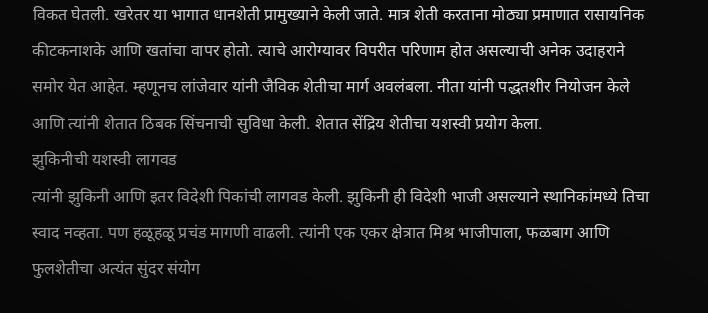विकत घेतली. खरेतर या भागात धानशेती प्रामुख्याने केली जाते. मात्र शेती करताना मोठ्या प्रमाणात रासायनिक कीटकनाशके आणि खतांचा वापर होतो. त्याचे आरोग्यावर विपरीत परिणाम होत असल्याची अनेक उदाहराने समोर येत आहेत. म्हणूनच लांजेवार यांनी जैविक शेतीचा मार्ग अवलंबला. नीता यांनी पद्धतशीर नियोजन केले आणि त्यांनी शेतात ठिबक सिंचनाची सुविधा केली. शेतात सेंद्रिय शेतीचा यशस्वी प्रयोग केला.
झुकिनीची यशस्वी लागवड
त्यांनी झुकिनी आणि इतर विदेशी पिकांची लागवड केली. झुकिनी ही विदेशी भाजी असल्याने स्थानिकांमध्ये तिचा स्वाद नव्हता. पण हळूहळू प्रचंड मागणी वाढली. त्यांनी एक एकर क्षेत्रात मिश्र भाजीपाला, फळबाग आणि फुलशेतीचा अत्यंत सुंदर संयोग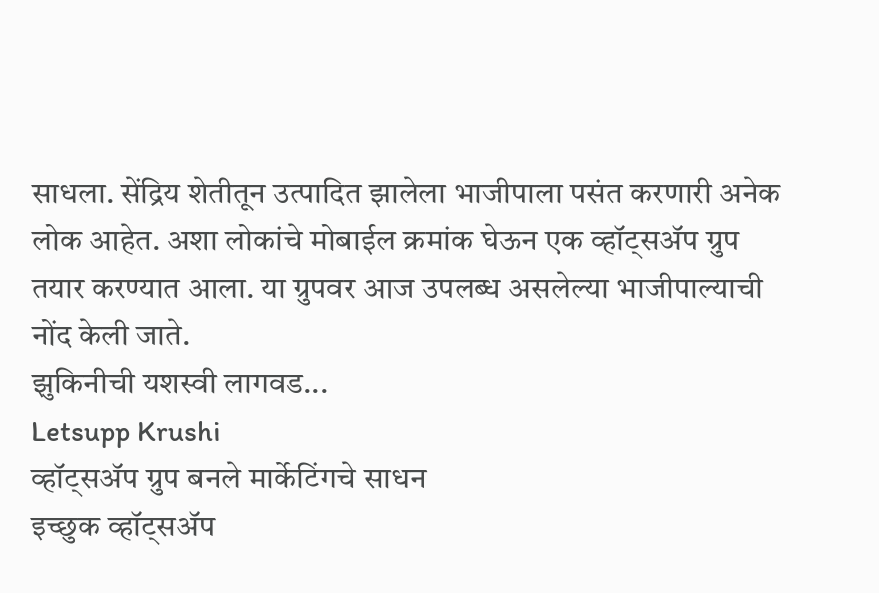साधला. सेंद्रिय शेतीतून उत्पादित झालेला भाजीपाला पसंत करणारी अनेक लोक आहेत. अशा लोकांचे मोबाईल क्रमांक घेऊन एक व्हॉट्सॲप ग्रुप तयार करण्यात आला. या ग्रुपवर आज उपलब्ध असलेल्या भाजीपाल्याची नोंद केली जाते.
झुकिनीची यशस्वी लागवड...
Letsupp Krushi
व्हॉट्सॲप ग्रुप बनले मार्केटिंगचे साधन
इच्छुक व्हॉट्सॲप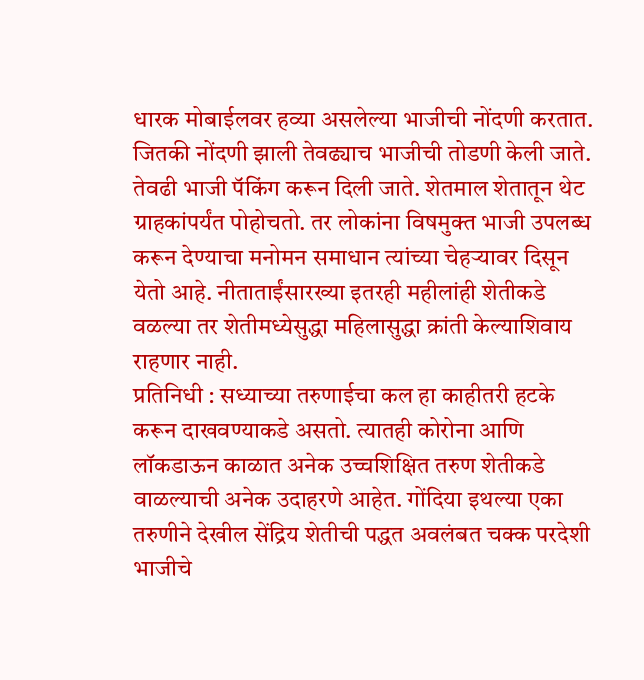धारक मोबाईलवर हव्या असलेल्या भाजीची नोंदणी करतात. जितकी नोंदणी झाली तेवढ्याच भाजीची तोडणी केली जाते. तेवढी भाजी पॅकिंग करून दिली जाते. शेतमाल शेतातून थेट ग्राहकांपर्यंत पोहोचतो. तर लोकांना विषमुक्त भाजी उपलब्ध करून देण्याचा मनोमन समाधान त्यांच्या चेहऱ्यावर दिसून येतो आहे. नीताताईंसारख्या इतरही महीलांही शेतीकडे वळल्या तर शेतीमध्येसुद्धा महिलासुद्धा क्रांती केल्याशिवाय राहणार नाही.
प्रतिनिधी : सध्याच्या तरुणाईचा कल हा काहीतरी हटके करून दाखवण्याकडे असतो. त्यातही कोरोना आणि लॉकडाऊन काळात अनेक उच्चशिक्षित तरुण शेतीकडे वाळल्याची अनेक उदाहरणे आहेत. गोंदिया इथल्या एका तरुणीने देखील सेंद्रिय शेतीची पद्धत अवलंबत चक्क परदेशी भाजीचे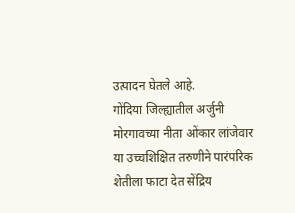उत्पादन घेतले आहे.
गोंदिया जिल्ह्यातील अर्जुनी मोरगावच्या नीता ओंकार लांजेवार या उच्चशिक्षित तरुणीने पारंपरिक शेतीला फाटा देत सेंद्रिय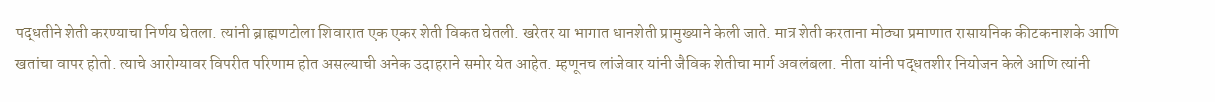पद्धतीने शेती करण्याचा निर्णय घेतला. त्यांनी ब्राह्मणटोला शिवारात एक एकर शेती विकत घेतली. खरेतर या भागात धानशेती प्रामुख्याने केली जाते. मात्र शेती करताना मोठ्या प्रमाणात रासायनिक कीटकनाशके आणि खतांचा वापर होतो. त्याचे आरोग्यावर विपरीत परिणाम होत असल्याची अनेक उदाहराने समोर येत आहेत. म्हणूनच लांजेवार यांनी जैविक शेतीचा मार्ग अवलंबला. नीता यांनी पद्धतशीर नियोजन केले आणि त्यांनी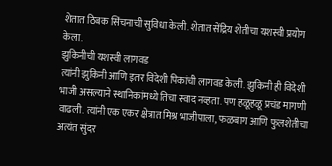शेतात ठिबक सिंचनाची सुविधा केली. शेतात सेंद्रिय शेतीचा यशस्वी प्रयोग केला.
झुकिनीची यशस्वी लागवड
त्यांनी झुकिनी आणि इतर विदेशी पिकांची लागवड केली. झुकिनी ही विदेशी भाजी असल्याने स्थानिकांमध्ये तिचा स्वाद नव्हता. पण हळूहळू प्रचंड मागणी वाढली. त्यांनी एक एकर क्षेत्रात मिश्र भाजीपाला, फळबाग आणि फुलशेतीचा अत्यंत सुंदर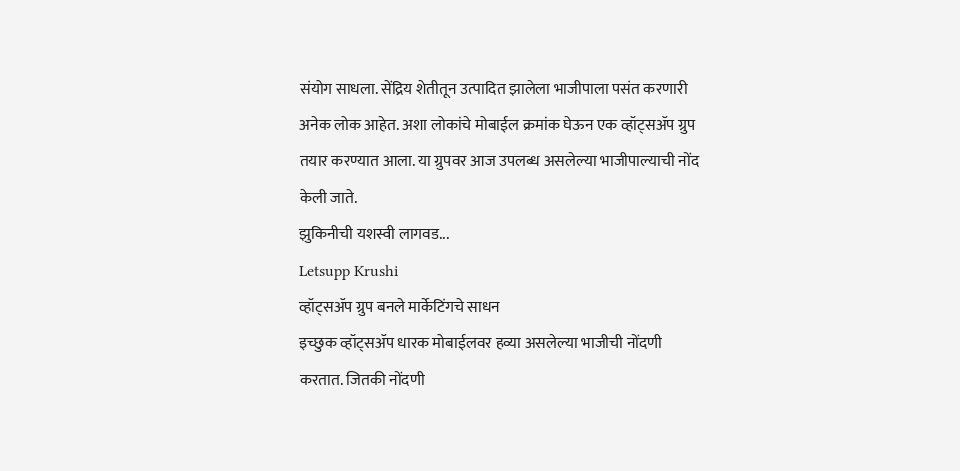संयोग साधला. सेंद्रिय शेतीतून उत्पादित झालेला भाजीपाला पसंत करणारी अनेक लोक आहेत. अशा लोकांचे मोबाईल क्रमांक घेऊन एक व्हॉट्सॲप ग्रुप तयार करण्यात आला. या ग्रुपवर आज उपलब्ध असलेल्या भाजीपाल्याची नोंद केली जाते.
झुकिनीची यशस्वी लागवड...
Letsupp Krushi
व्हॉट्सॲप ग्रुप बनले मार्केटिंगचे साधन
इच्छुक व्हॉट्सॲप धारक मोबाईलवर हव्या असलेल्या भाजीची नोंदणी करतात. जितकी नोंदणी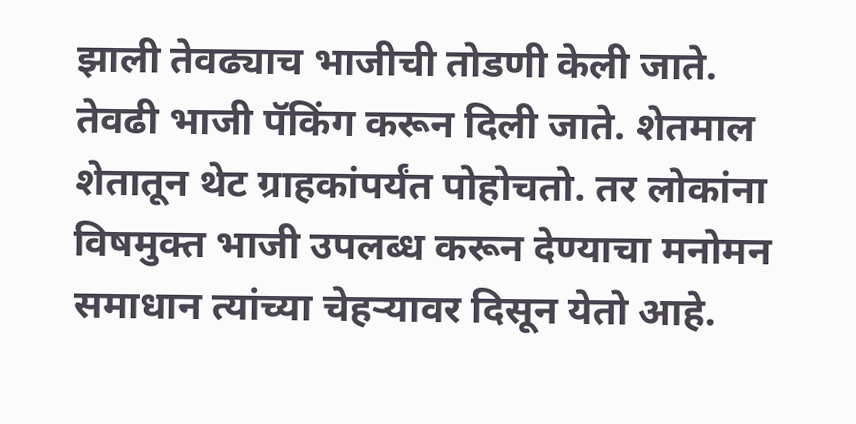झाली तेवढ्याच भाजीची तोडणी केली जाते. तेवढी भाजी पॅकिंग करून दिली जाते. शेतमाल शेतातून थेट ग्राहकांपर्यंत पोहोचतो. तर लोकांना विषमुक्त भाजी उपलब्ध करून देण्याचा मनोमन समाधान त्यांच्या चेहऱ्यावर दिसून येतो आहे.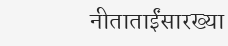नीताताईंसारख्या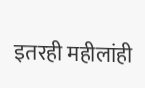इतरही महीलांही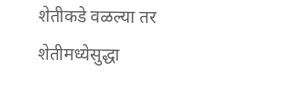शेतीकडे वळल्या तर शेतीमध्येसुद्धा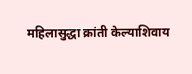महिलासुद्धा क्रांती केल्याशिवाय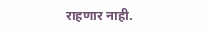राहणार नाही.